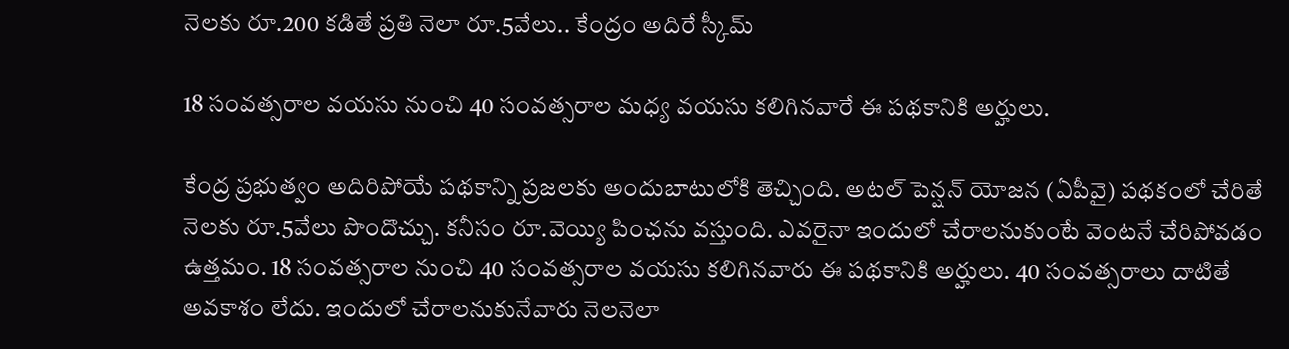నెలకు రూ.200 కడితే ప్రతి నెలా రూ.5వేలు.. కేంద్రం అదిరే స్కీమ్

18 సంవత్సరాల వయసు నుంచి 40 సంవత్సరాల మధ్య వయసు కలిగినవారే ఈ పథకానికి అర్హులు.

కేంద్ర ప్రభుత్వం అదిరిపోయే పథకాన్ని ప్రజలకు అందుబాటులోకి తెచ్చింది. అటల్ పెన్షన్ యోజన (ఏపీవై) పథకంలో చేరితే నెలకు రూ.5వేలు పొందొచ్చు. కనీసం రూ.వెయ్యి పింఛను వస్తుంది. ఎవరైనా ఇందులో చేరాలనుకుంటే వెంటనే చేరిపోవడం ఉత్తమం. 18 సంవత్సరాల నుంచి 40 సంవత్సరాల వయసు కలిగినవారు ఈ పథకానికి అర్హులు. 40 సంవత్సరాలు దాటితే అవకాశం లేదు. ఇందులో చేరాలనుకునేవారు నెలనెలా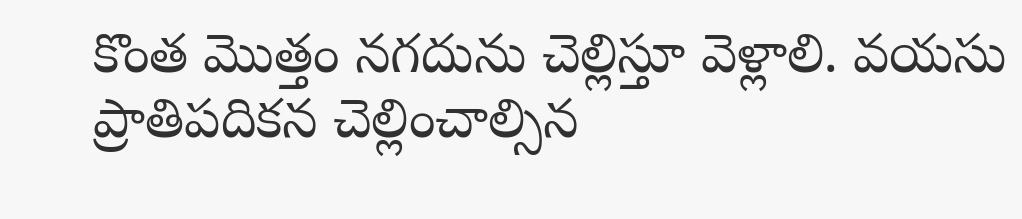కొంత మొత్తం నగదును చెల్లిస్తూ వెళ్లాలి. వయసు ప్రాతిపదికన చెల్లించాల్సిన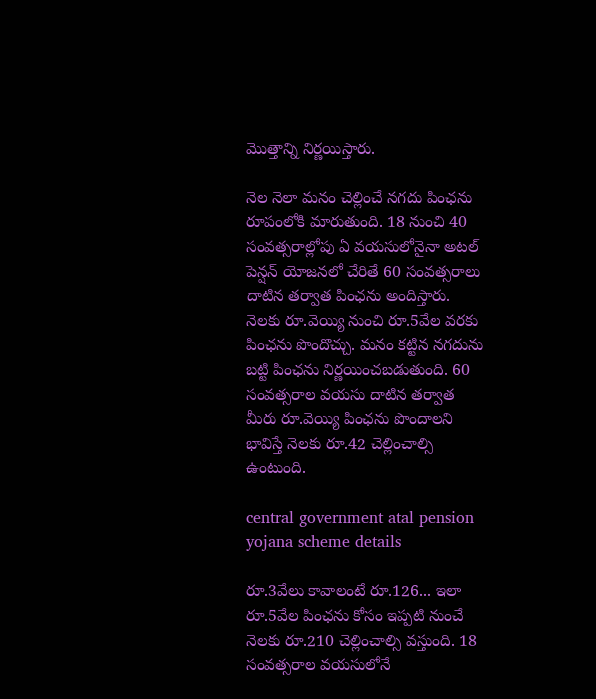మొత్తాన్ని నిర్ణయిస్తారు.

నెల నెలా మనం చెల్లించే నగదు పింఛను రూపంలోకి మారుతుంది. 18 నుంచి 40 సంవత్సరాల్లోపు ఏ వయసులోనైనా అటల్ పెన్షన్ యోజనలో చేరితే 60 సంవత్సరాలు దాటిన తర్వాత పింఛను అందిస్తారు. నెలకు రూ.వెయ్యి నుంచి రూ.5వేల వరకు పింఛను పొందొచ్చు. మనం కట్టిన నగదును బట్టి పింఛను నిర్ణయించబడుతుంది. 60 సంవత్సరాల వయసు దాటిన తర్వాత మీరు రూ.వెయ్యి పింఛను పొందాలని భావిస్తే నెలకు రూ.42 చెల్లించాల్సి ఉంటుంది.

central government atal pension yojana scheme details

రూ.3వేలు కావాలంటే రూ.126... ఇలా రూ.5వేల పింఛను కోసం ఇప్పటి నుంచే నెలకు రూ.210 చెల్లించాల్సి వస్తుంది. 18 సంవత్సరాల వయసులోనే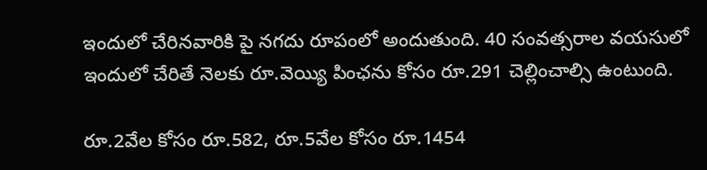ఇందులో చేరినవారికి పై నగదు రూపంలో అందుతుంది. 40 సంవత్సరాల వయసులో ఇందులో చేరితే నెలకు రూ.వెయ్యి పింఛను కోసం రూ.291 చెల్లించాల్సి ఉంటుంది.

రూ.2వేల కోసం రూ.582, రూ.5వేల కోసం రూ.1454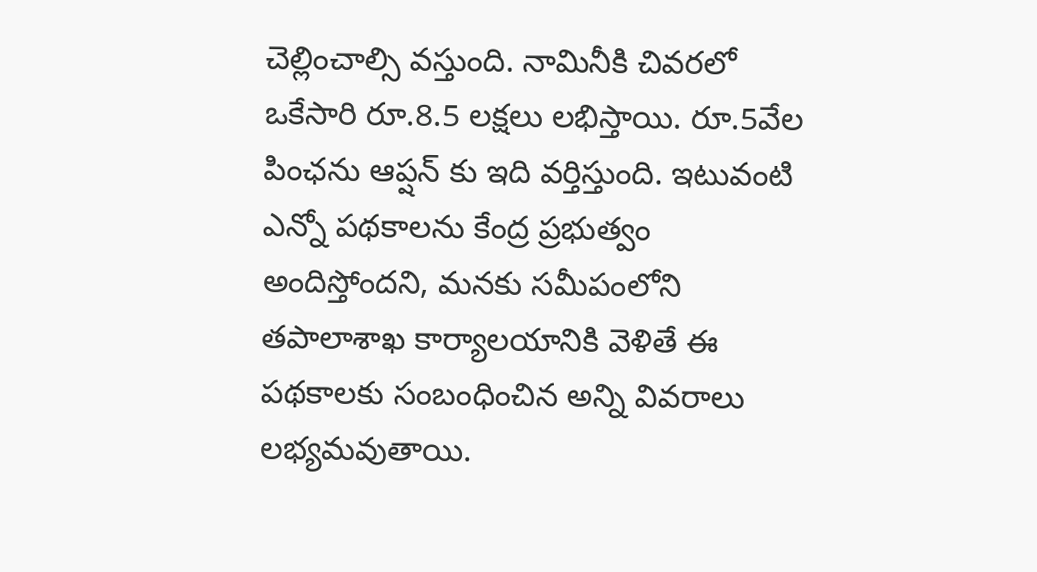చెల్లించాల్సి వస్తుంది. నామినీకి చివరలో ఒకేసారి రూ.8.5 లక్షలు లభిస్తాయి. రూ.5వేల పింఛను ఆప్షన్ కు ఇది వర్తిస్తుంది. ఇటువంటి ఎన్నో పథకాలను కేంద్ర ప్రభుత్వం అందిస్తోందని, మనకు సమీపంలోని తపాలాశాఖ కార్యాలయానికి వెళితే ఈ పథకాలకు సంబంధించిన అన్ని వివరాలు లభ్యమవుతాయి.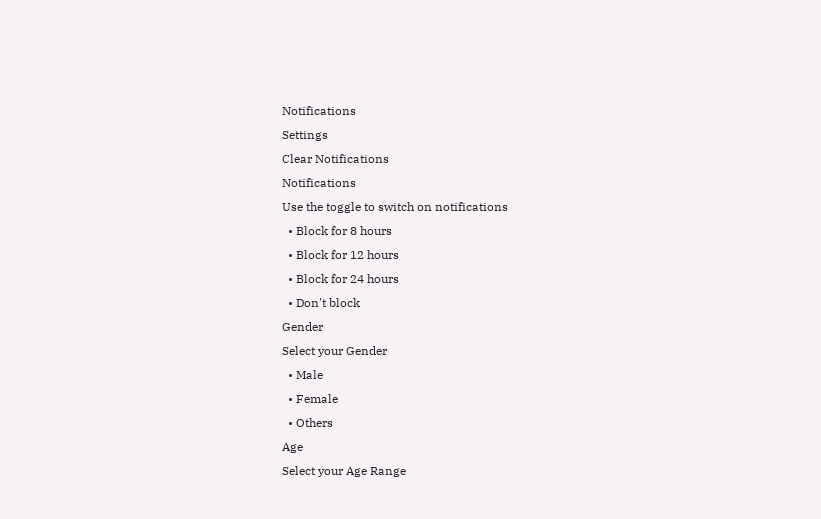Notifications
Settings
Clear Notifications
Notifications
Use the toggle to switch on notifications
  • Block for 8 hours
  • Block for 12 hours
  • Block for 24 hours
  • Don't block
Gender
Select your Gender
  • Male
  • Female
  • Others
Age
Select your Age Range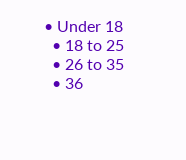• Under 18
  • 18 to 25
  • 26 to 35
  • 36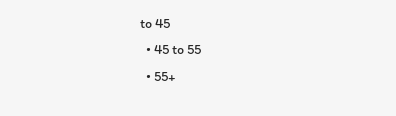to 45
  • 45 to 55
  • 55+